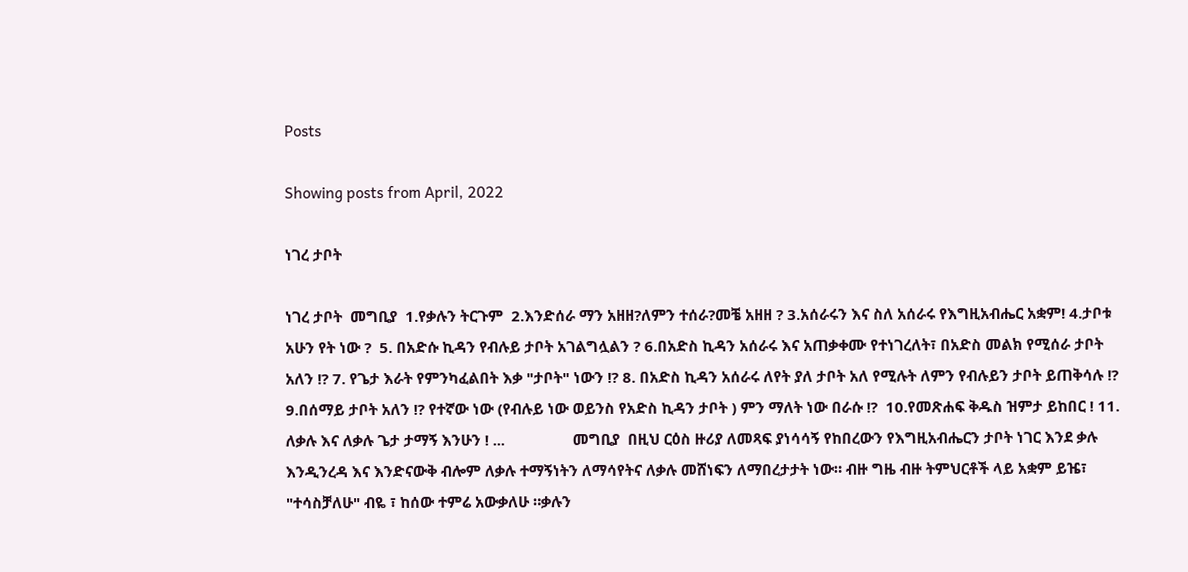Posts

Showing posts from April, 2022

ነገረ ታቦት

ነገረ ታቦት  መግቢያ  1.የቃሉን ትርጉም  2.እንድሰራ ማን አዘዘ?ለምን ተሰራ?መቼ አዘዘ ? 3.አሰራሩን እና ስለ አሰራሩ የእግዚአብሔር አቋም! 4.ታቦቱ አሁን የት ነው ?  5. በአድሱ ኪዳን የብሉይ ታቦት አገልግሏልን ? 6.በአድስ ኪዳን አሰራሩ እና አጠቃቀሙ የተነገረለት፣ በአድስ መልክ የሚሰራ ታቦት አለን !? 7. የጌታ እራት የምንካፈልበት እቃ "ታቦት" ነውን !? 8. በአድስ ኪዳን አሰራሩ ለየት ያለ ታቦት አለ የሚሉት ለምን የብሉይን ታቦት ይጠቅሳሉ !? 9.በሰማይ ታቦት አለን !? የተኛው ነው (የብሉይ ነው ወይንስ የአድስ ኪዳን ታቦት ) ምን ማለት ነው በራሱ !?  10.የመጽሐፍ ቅዱስ ዝምታ ይከበር ! 11. ለቃሉ እና ለቃሉ ጌታ ታማኝ እንሁን ! ...                 መግቢያ  በዚህ ርዕስ ዙሪያ ለመጻፍ ያነሳሳኝ የከበረውን የእግዚአብሔርን ታቦት ነገር እንደ ቃሉ እንዲንረዳ እና እንድናውቅ ብሎም ለቃሉ ተማኝነትን ለማሳየትና ለቃሉ መሸነፍን ለማበረታታት ነው። ብዙ ግዜ ብዙ ትምህርቶች ላይ አቋም ይዤ፣ "ተሳስቻለሁ" ብዬ ፣ ከሰው ተምሬ አውቃለሁ ።ቃሉን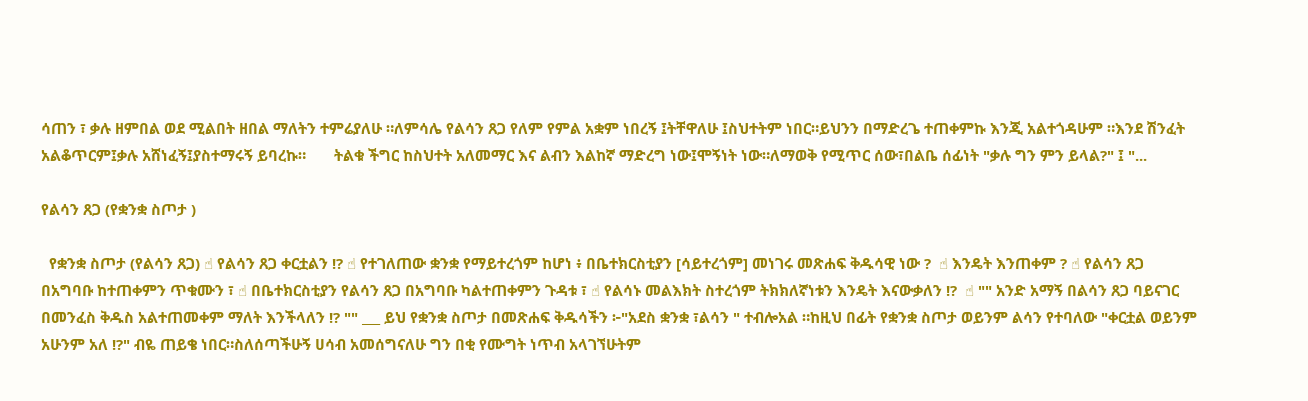ሳጠን ፣ ቃሉ ዘምበል ወደ ሚልበት ዘበል ማለትን ተምሬያለሁ ።ለምሳሌ የልሳን ጸጋ የለም የምል አቋም ነበረኝ ፤ትቸዋለሁ ፤ስህተትም ነበር።ይህንን በማድረጌ ተጠቀምኩ እንጂ አልተጎዳሁም ።እንደ ሽንፈት አልቆጥርም፤ቃሉ አሸነፈኝ፤ያስተማሩኝ ይባረኩ።       ትልቁ ችግር ከስህተት አለመማር እና ልብን እልከኛ ማድረግ ነው፤ሞኝነት ነው።ለማወቅ የሚጥር ሰው፣በልቤ ሰፊነት "ቃሉ ግን ምን ይላል?" ፤ "...

የልሳን ጸጋ (የቋንቋ ስጦታ )

  የቋንቋ ስጦታ (የልሳን ጸጋ) ☝ የልሳን ጸጋ ቀርቷልን !? ☝ የተገለጠው ቋንቋ የማይተረጎም ከሆነ ፥ በቤተክርስቲያን [ሳይተረጎም] መነገሩ መጽሐፍ ቅዱሳዊ ነው ?  ☝ እንዴት እንጠቀም ? ☝ የልሳን ጸጋ በአግባቡ ከተጠቀምን ጥቁሙን ፣ ☝ በቤተክርስቲያን የልሳን ጸጋ በአግባቡ ካልተጠቀምን ጉዳቱ ፣ ☝ የልሳኑ መልእክት ስተረጎም ትክክለኛነቱን እንዴት እናውቃለን !?  ☝ "" አንድ አማኝ በልሳን ጸጋ ባይናገር በመንፈስ ቅዱስ አልተጠመቀም ማለት እንችላለን !? "" ___ ይህ የቋንቋ ስጦታ በመጽሐፍ ቅዱሳችን ፦"አደስ ቋንቋ ፣ልሳን " ተብሎአል ።ከዚህ በፊት የቋንቋ ስጦታ ወይንም ልሳን የተባለው "ቀርቷል ወይንም አሁንም አለ !?" ብዬ ጠይቄ ነበር።ስለሰጣችሁኝ ሀሳብ አመሰግናለሁ ግን በቂ የሙግት ነጥብ አላገኘሁትም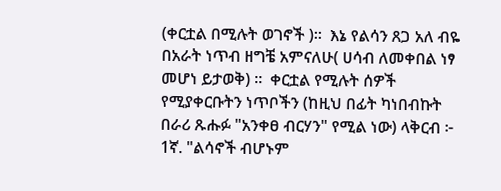(ቀርቷል በሚሉት ወገኖች )።  እኔ የልሳን ጸጋ አለ ብዬ በአራት ነጥብ ዘግቼ አምናለሁ( ሀሳብ ለመቀበል ነፃ መሆነ ይታወቅ) ።  ቀርቷል የሚሉት ሰዎች የሚያቀርቡትን ነጥቦችን (ከዚህ በፊት ካነበብኩት በራሪ ጹሑፉ "አንቀፀ ብርሃን" የሚል ነው) ላቅርብ ፦  1ኛ. "ልሳኖች ብሆኑም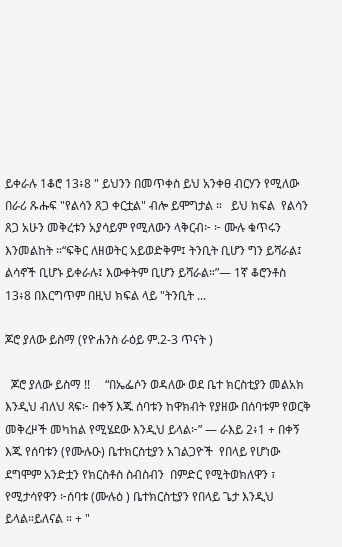ይቀራሉ 1ቆሮ 13፥8 " ይህንን በመጥቀስ ይህ አንቀፀ ብርሃን የሚለው በራሪ ጹሑፍ "የልሳን ጸጋ ቀርቷል" ብሎ ይሞግታል ።   ይህ ክፍል  የልሳን ጸጋ አሁን መቅረቱን አያሳይም የሚለውን ላቅርብ፦ ፦ ሙሉ ቁጥሩን እንመልከት ።“ፍቅር ለዘወትር አይወድቅም፤ ትንቢት ቢሆን ግን ይሻራል፤ ልሳኖች ቢሆኑ ይቀራሉ፤ እውቀትም ቢሆን ይሻራል።”— 1ኛ ቆሮንቶስ 13፥8 በእርግጥም በዚህ ክፍል ላይ "ትንቢት ...

ጆሮ ያለው ይስማ (የዮሐንስ ራዕይ ም.2-3 ጥናት )

  ጆሮ ያለው ይስማ !!     “በኤፌሶን ወዳለው ወደ ቤተ ክርስቲያን መልአክ እንዲህ ብለህ ጻፍ፦ በቀኝ እጁ ሰባቱን ከዋክብት የያዘው በሰባቱም የወርቅ መቅረዞች መካከል የሚሄደው እንዲህ ይላል፦” — ራእይ 2፥1 + በቀኝ እጁ የሰባቱን (የሙሉዑ) ቤተክርስቲያን አገልጋዮች  የበላይ የሆነው  ደግሞም አንድቷን የክርስቶስ ስብስብን  በምድር የሚትወክለዋን ፣ የሚታሳየዋን ፦ሰባቱ (ሙሉዕ ) ቤተክርስቲያን የበላይ ጌታ እንዲህ ይላል።ይለናል ። + "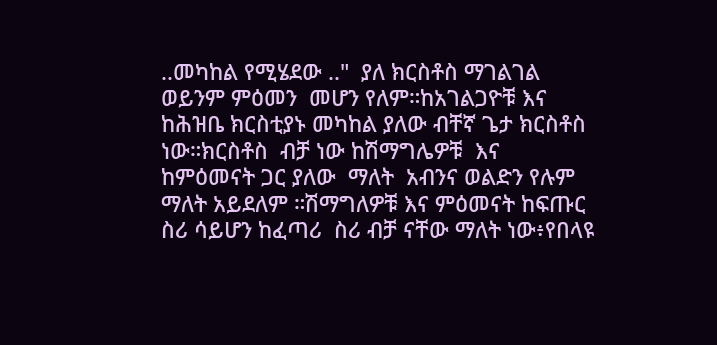..መካከል የሚሄደው .."  ያለ ክርስቶስ ማገልገል ወይንም ምዕመን  መሆን የለም።ከአገልጋዮቹ እና ከሕዝቤ ክርስቲያኑ መካከል ያለው ብቸኛ ጌታ ክርስቶስ  ነው።ክርስቶስ  ብቻ ነው ከሽማግሌዎቹ  እና ከምዕመናት ጋር ያለው  ማለት  አብንና ወልድን የሉም ማለት አይደለም ።ሽማግለዎቹ እና ምዕመናት ከፍጡር  ስሪ ሳይሆን ከፈጣሪ  ስሪ ብቻ ናቸው ማለት ነው፥የበላዩ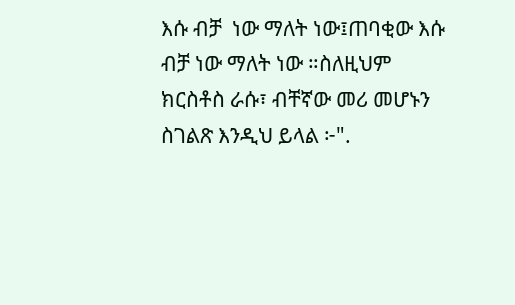እሱ ብቻ  ነው ማለት ነው፤ጠባቂው እሱ ብቻ ነው ማለት ነው ።ስለዚህም ክርስቶስ ራሱ፣ ብቸኛው መሪ መሆኑን ስገልጽ እንዲህ ይላል ፦".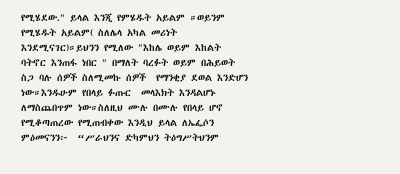የሚሄደው." ይላል እንጂ የምሄዱት አይልም ።ወይንም የሚሄዱት አይልም( ስለሌላ አካል መሪነት እንደሚናገር)።ይህንን የሚለው "እከሌ ወይም እከልት ባትኖር እንጠፋ ነበር " በማለት ባረፉት ወይም በሕይወት ስጋ ባሉ ሰዎች ስለሚመኩ ሰዎች  የማንቂያ ደወል እንድሆን ነው።እንዱሁም የበላይ ፉጡር  መላእክት እንዳልሆኑ ለማስጨበጥም ነው።ስለዚህ ሙሉ በሙሉ የበላይ ሆኖ የሚቆጣጠረው የሚጠብቀው እንዲህ ይላል ለኤፌሶን ምዕመናንን፦  “ሥራህንና ድካምህን ትዕግሥትህንም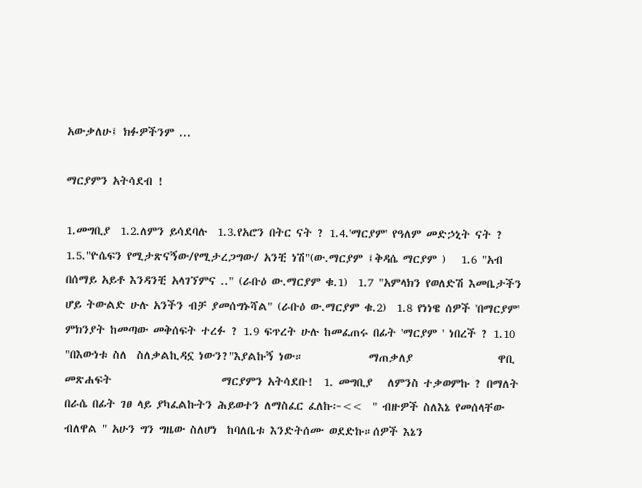አውቃለሁ፤ ክፉዎችንም ...

ማርያምን አትሳደብ !

1.መግቢያ  1.2.ለምን ይሳደባሉ  1.3.የአሮን በትር ናት ? 1.4.'ማርያም' የዓለም መድኃኒት ናት ? 1.5."ዮሴፍን የሚታጽናኝው/የሚታረጋግው/ አንቺ ነሽ"(ው.ማርያም ፤ቅዳሴ ማርያም )   1.6 "አብ በሰማይ አይቶ እንዳንቺ አላገኘምና .." (ራቡዕ ው.ማርያም ቁ.1)  1.7 "አምላክን የወለድሽ እመቤታችን ሆይ ትውልድ ሁሉ አንችን ብቻ ያመሰግኑሻል" (ራቡዕ ው.ማርያም ቁ.2)  1.8 የነነዌ ሰዎች 'በማርያም' ምክንያት ከመጣው መቅሰፍት ተረፉ ? 1.9 ፍጥረት ሁሉ ከመፈጠሩ በፊት 'ማርያም ' ነበረች ? 1.10 "በእውነቱ ስለ  ስለቃልኪዳኗ ነውን?"እያልኩኝ ነው።             ማጠቃለያ                 ዋቢ መጽሐፍት                      ማርያምን አትሳደቡ!  1. መግቢያ   ለምንስ ተቃወምኩ ? በማለት በራሴ በፊት ገፀ ላይ ያካፈልኩትን ሕይወተን ለማስፈር ፈለኩ፦<<  " ብዙዎች ስለእኔ የመሰላቸው ብለዋል " አሁን ግን ግዜው ስለሆነ  ከባለቤቱ እንድትሰሙ ወደድኩ።ሰዎች እኔን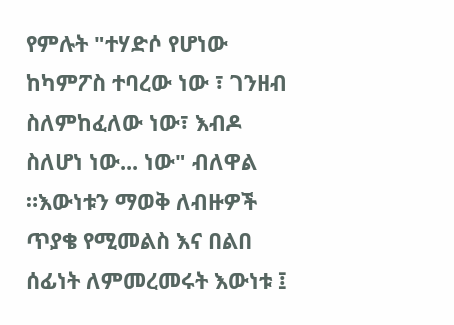የምሉት "ተሃድሶ የሆነው ከካምፖስ ተባረው ነው ፣ ገንዘብ ስለምከፈለው ነው፣ እብዶ ስለሆነ ነው... ነው" ብለዋል ።እውነቱን ማወቅ ለብዙዎች ጥያቄ የሚመልስ እና በልበ ሰፊነት ለምመረመሩት እውነቱ ፤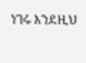ነገሩ እንደዚህ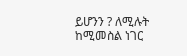ይሆንን ? ለሚሉት  ከሚመስል ነገር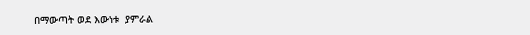በማውጣት ወደ እውነቱ  ያምራል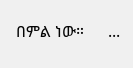በምል ነው።      ...